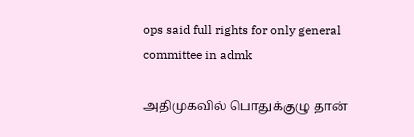ops said full rights for only general committee in admk

அதிமுகவில் பொதுக்குழு தான்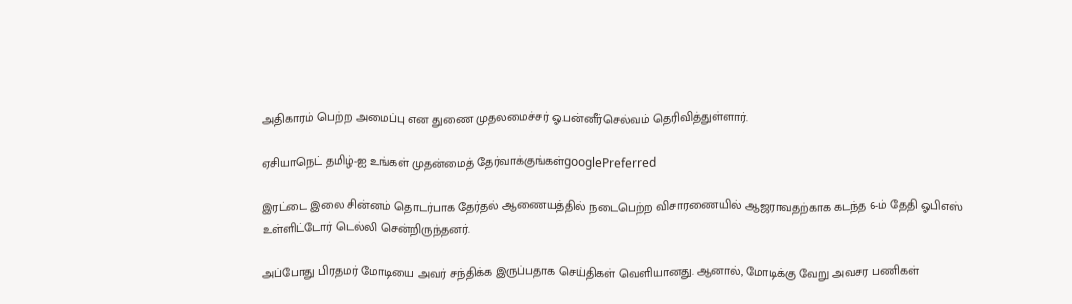அதிகாரம் பெற்ற அமைப்பு என துணை முதலமைச்சர் ஓ.பன்னீர்செல்வம் தெரிவித்துள்ளார்.

ஏசியாநெட் தமிழ்-ஐ உங்கள் முதன்மைத் தேர்வாக்குங்கள்googlePreferred

இரட்டை இலை சின்னம் தொடர்பாக தேர்தல் ஆணையத்தில் நடைபெற்ற விசாரணையில் ஆஜராவதற்காக கடந்த 6-ம் தேதி ஓபிஎஸ் உள்ளிட்டோர் டெல்லி சென்றிருந்தனர்.

அப்போது பிரதமர் மோடியை அவர் சந்திக்க இருப்பதாக செய்திகள் வெளியானது. ஆனால், மோடிக்கு வேறு அவசர பணிகள்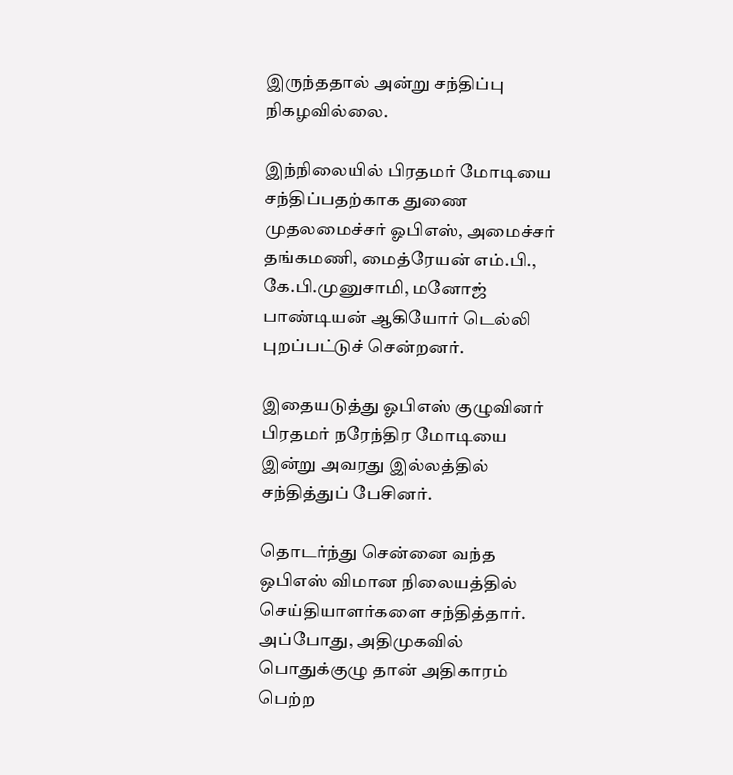இருந்ததால் அன்று சந்திப்பு நிகழவில்லை.

இந்நிலையில் பிரதமர் மோடியை சந்திப்பதற்காக துணை முதலமைச்சர் ஓபிஎஸ், அமைச்சர் தங்கமணி, மைத்ரேயன் எம்.பி., கே.பி.முனுசாமி, மனோஜ் பாண்டியன் ஆகியோர் டெல்லி புறப்பட்டுச் சென்றனர்.

இதையடுத்து ஓபிஎஸ் குழுவினர் பிரதமர் நரேந்திர மோடியை இன்று அவரது இல்லத்தில் சந்தித்துப் பேசினர்.

தொடர்ந்து சென்னை வந்த ஒபிஎஸ் விமான நிலையத்தில் செய்தியாளர்களை சந்தித்தார். அப்போது, அதிமுகவில் பொதுக்குழு தான் அதிகாரம் பெற்ற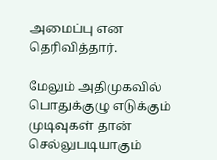அமைப்பு என தெரிவித்தார்.

மேலும் அதிமுகவில் பொதுக்குழு எடுக்கும் முடிவுகள் தான் செல்லுபடியாகும்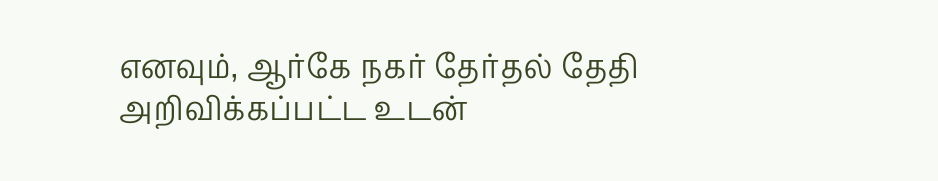எனவும், ஆர்கே நகர் தேர்தல் தேதி அறிவிக்கப்பட்ட உடன்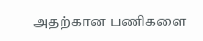அதற்கான பணிகளை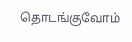தொடங்குவோம்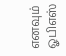எனவும் ஓபிஎஸ்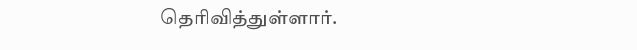தெரிவித்துள்ளார்.